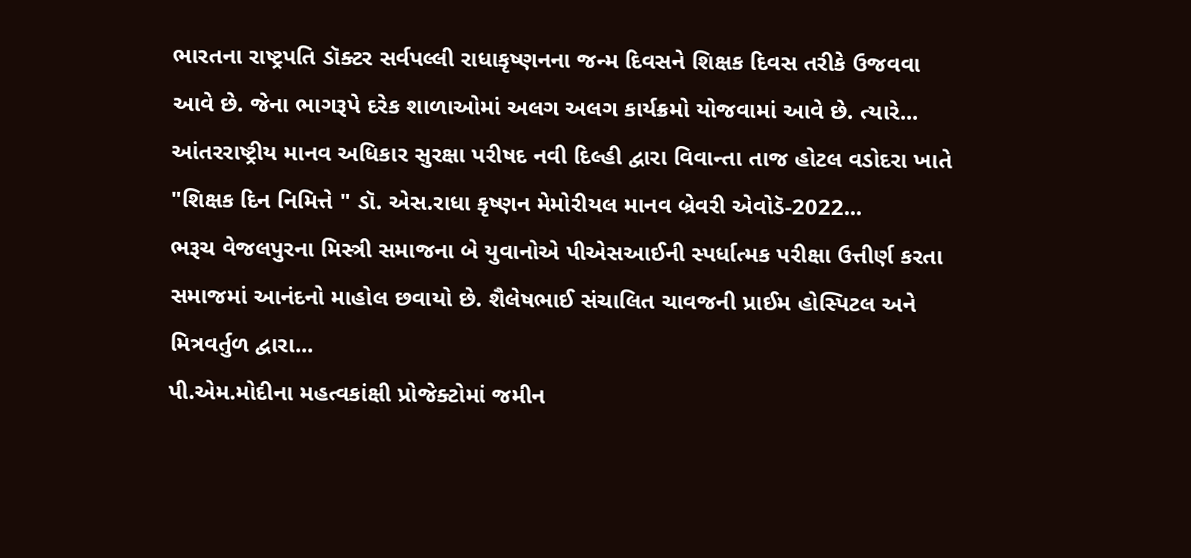ભારતના રાષ્ટ્રપતિ ડૉક્ટર સર્વપલ્લી રાધાકૃષ્ણનના જન્મ દિવસને શિક્ષક દિવસ તરીકે ઉજવવા આવે છે. જેના ભાગરૂપે દરેક શાળાઓમાં અલગ અલગ કાર્યક્રમો યોજવામાં આવે છે. ત્યારે...
આંતરરાષ્ટ્રીય માનવ અધિકાર સુરક્ષા પરીષદ નવી દિલ્હી દ્વારા વિવાન્તા તાજ હોટલ વડોદરા ખાતે "શિક્ષક દિન નિમિત્તે " ડૉ. એસ.રાધા કૃષ્ણન મેમોરીયલ માનવ બ્રેવરી એવોડૅ-2022...
ભરૂચ વેજલપુરના મિસ્ત્રી સમાજના બે યુવાનોએ પીએસઆઈની સ્પર્ધાત્મક પરીક્ષા ઉત્તીર્ણ કરતા સમાજમાં આનંદનો માહોલ છવાયો છે. શૈલેષભાઈ સંચાલિત ચાવજની પ્રાઈમ હોસ્પિટલ અને મિત્રવર્તુળ દ્વારા...
પી.એમ.મોદીના મહત્વકાંક્ષી પ્રોજેક્ટોમાં જમીન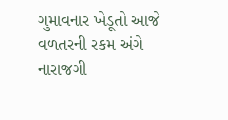ગુમાવનાર ખેડૂતો આજે વળતરની રકમ અંગે નારાજગી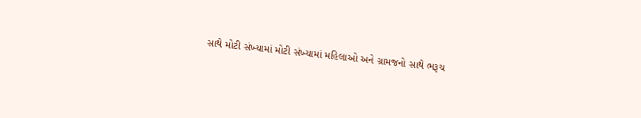સાથે મોટી સંખ્યામાં મોટી સંખ્યામાં મહિલાઓ અને ગ્રામજનો સાથે ભરૂચ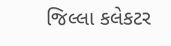જિલ્લા કલેકટર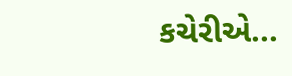કચેરીએ...